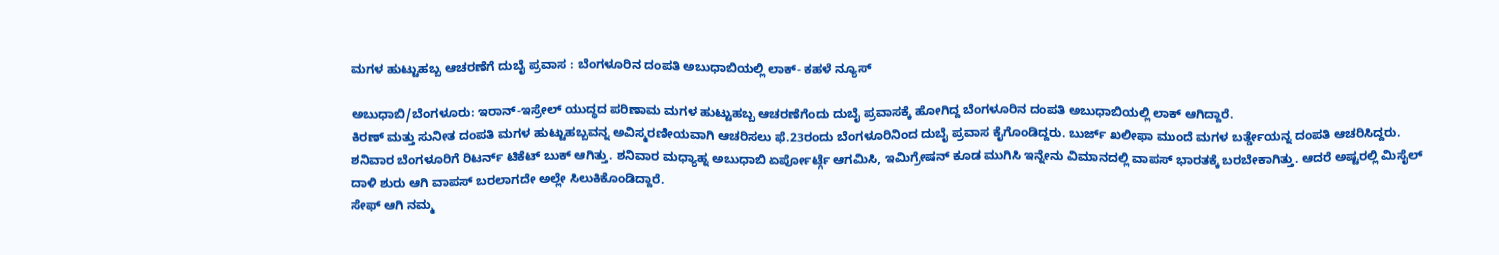ಮಗಳ ಹುಟ್ಟುಹಬ್ಬ ಆಚರಣೆಗೆ ದುಬೈ ಪ್ರವಾಸ : ಬೆಂಗಳೂರಿನ ದಂಪತಿ ಅಬುಧಾಬಿಯಲ್ಲಿ ಲಾಕ್- ಕಹಳೆ ನ್ಯೂಸ್

ಅಬುಧಾಬಿ/ಬೆಂಗಳೂರು: ಇರಾನ್-ಇಸ್ರೇಲ್ ಯುದ್ಧದ ಪರಿಣಾಮ ಮಗಳ ಹುಟ್ಟುಹಬ್ಬ ಆಚರಣೆಗೆಂದು ದುಬೈ ಪ್ರವಾಸಕ್ಕೆ ಹೋಗಿದ್ದ ಬೆಂಗಳೂರಿನ ದಂಪತಿ ಅಬುಧಾಬಿಯಲ್ಲಿ ಲಾಕ್ ಆಗಿದ್ದಾರೆ.
ಕಿರಣ್ ಮತ್ತು ಸುನೀತ ದಂಪತಿ ಮಗಳ ಹುಟ್ಟುಹಬ್ಬವನ್ನ ಅವಿಸ್ಮರಣೀಯವಾಗಿ ಆಚರಿಸಲು ಫೆ.23ರಂದು ಬೆಂಗಳೂರಿನಿಂದ ದುಬೈ ಪ್ರವಾಸ ಕೈಗೊಂಡಿದ್ದರು. ಬುರ್ಜ್ ಖಲೀಫಾ ಮುಂದೆ ಮಗಳ ಬರ್ತ್ಡೇಯನ್ನ ದಂಪತಿ ಆಚರಿಸಿದ್ದರು. ಶನಿವಾರ ಬೆಂಗಳೂರಿಗೆ ರಿಟರ್ನ್ ಟಿಕೆಟ್ ಬುಕ್ ಆಗಿತ್ತು. ಶನಿವಾರ ಮಧ್ಯಾಹ್ನ ಅಬುಧಾಬಿ ಏರ್ಪೋರ್ಟ್ಗೆ ಆಗಮಿಸಿ, ಇಮಿಗ್ರೇಷನ್ ಕೂಡ ಮುಗಿಸಿ ಇನ್ನೇನು ವಿಮಾನದಲ್ಲಿ ವಾಪಸ್ ಭಾರತಕ್ಕೆ ಬರಬೇಕಾಗಿತ್ತು. ಆದರೆ ಅಷ್ಟರಲ್ಲಿ ಮಿಸೈಲ್ ದಾಳಿ ಶುರು ಆಗಿ ವಾಪಸ್ ಬರಲಾಗದೇ ಅಲ್ಲೇ ಸಿಲುಕಿಕೊಂಡಿದ್ದಾರೆ.
ಸೇಫ್ ಆಗಿ ನಮ್ಮ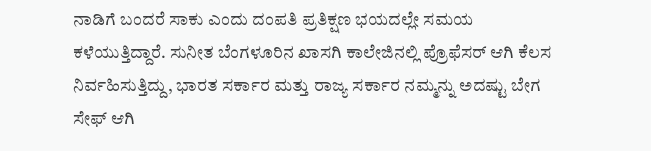ನಾಡಿಗೆ ಬಂದರೆ ಸಾಕು ಎಂದು ದಂಪತಿ ಪ್ರತಿಕ್ಷಣ ಭಯದಲ್ಲೇ ಸಮಯ ಕಳೆಯುತ್ತಿದ್ದಾರೆ. ಸುನೀತ ಬೆಂಗಳೂರಿನ ಖಾಸಗಿ ಕಾಲೇಜಿನಲ್ಲಿ ಪ್ರೊಫೆಸರ್ ಆಗಿ ಕೆಲಸ ನಿರ್ವಹಿಸುತ್ತಿದ್ದು, ಭಾರತ ಸರ್ಕಾರ ಮತ್ತು ರಾಜ್ಯ ಸರ್ಕಾರ ನಮ್ಮನ್ನು ಅದಷ್ಟು ಬೇಗ ಸೇಫ್ ಆಗಿ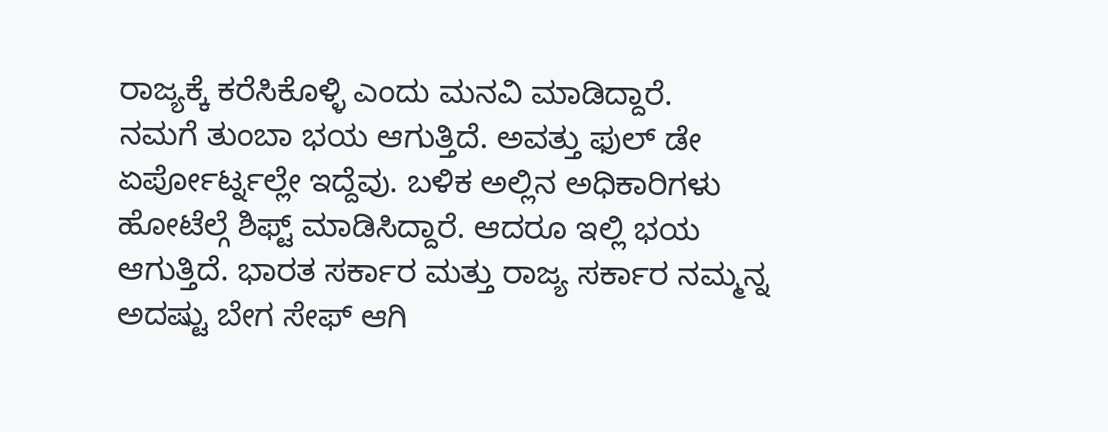ರಾಜ್ಯಕ್ಕೆ ಕರೆಸಿಕೊಳ್ಳಿ ಎಂದು ಮನವಿ ಮಾಡಿದ್ದಾರೆ.
ನಮಗೆ ತುಂಬಾ ಭಯ ಆಗುತ್ತಿದೆ. ಅವತ್ತು ಫುಲ್ ಡೇ ಏರ್ಪೋರ್ಟ್ನಲ್ಲೇ ಇದ್ದೆವು. ಬಳಿಕ ಅಲ್ಲಿನ ಅಧಿಕಾರಿಗಳು ಹೋಟೆಲ್ಗೆ ಶಿಫ್ಟ್ ಮಾಡಿಸಿದ್ದಾರೆ. ಆದರೂ ಇಲ್ಲಿ ಭಯ ಆಗುತ್ತಿದೆ. ಭಾರತ ಸರ್ಕಾರ ಮತ್ತು ರಾಜ್ಯ ಸರ್ಕಾರ ನಮ್ಮನ್ನ ಅದಷ್ಟು ಬೇಗ ಸೇಫ್ ಆಗಿ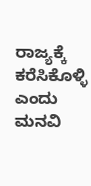ರಾಜ್ಯಕ್ಕೆ ಕರೆಸಿಕೊಳ್ಳಿ ಎಂದು ಮನವಿ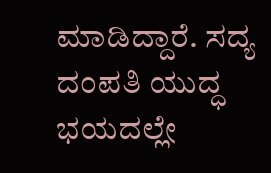ಮಾಡಿದ್ದಾರೆ. ಸದ್ಯ ದಂಪತಿ ಯುದ್ಧ ಭಯದಲ್ಲೇ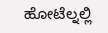ಹೋಟೆಲ್ನಲ್ಲಿ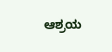ಆಶ್ರಯ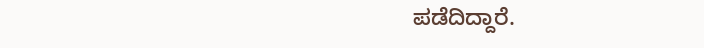ಪಡೆದಿದ್ದಾರೆ.